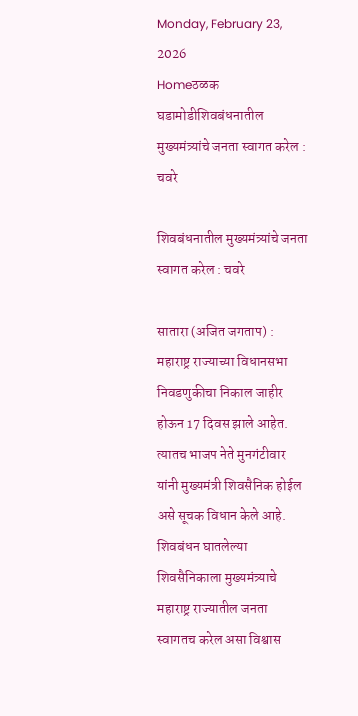Monday, February 23, 2026
Homeठळक घडामोडीशिवबंधनातील मुख्यमंत्र्यांचे जनता स्वागत करेल : चवरे

शिवबंधनातील मुख्यमंत्र्यांचे जनता स्वागत करेल : चवरे

सातारा (अजित जगताप) : महाराष्ट्र राज्याच्या विधानसभा निवडणुकीचा निकाल जाहीर होऊन 17 दिवस झाले आहेत. त्यातच भाजप नेते मुनगंटीवार यांनी मुख्यमंत्री शिवसैनिक होईल असे सूचक विधान केले आहे. शिवबंधन घातलेल्या शिवसैनिकाला मुख्यमंत्र्याचे महाराष्ट्र राज्यातील जनता स्वागतच करेल असा विश्वास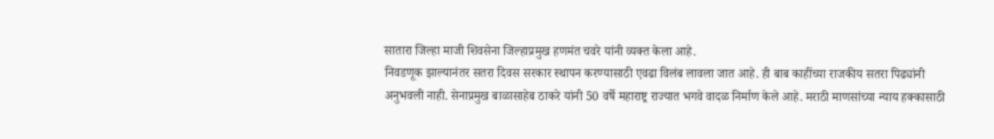सातारा जिल्हा माजी शिवसेना जिल्हाप्रमुख हणमंत चवरे यांनी व्यक्त केला आहे.
निवडणूक झाल्यानंतर सतरा दिवस सरकार स्थापन करण्यासाठी एवढा विलंब लावला जात आहे. ही बाब काहींच्या राजकीय सतरा पिढ्यांनी अनुभवली नाही. सेनाप्रमुख बाळासाहेब ठाकरे यांनी 50 वर्षे महाराष्ट्र राज्यात भगवे वादळ निर्माण केले आहे. मराठी माणसांच्या न्याय हक्कासाठी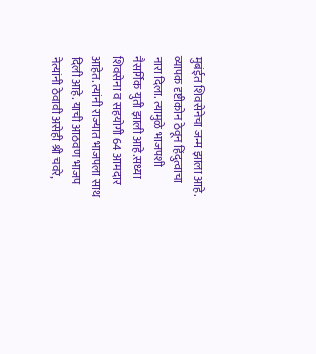मुबंईत शिवसेनेचा जन्म झाला आहे.
व्यापक दृष्टीकोन ठेवून हिंदुत्वाचा नारा दिला. त्यामुळे भाजपशी नैसर्गिक युती झाली आहे.सध्या शिवसेना व सहयोगी 64 आमदार आहेत. त्यांनी राज्यात भाजपला साथ दिली आहे. याची आठवण भाजप नेत्यांनी ठेवावी असेही श्री चवरे,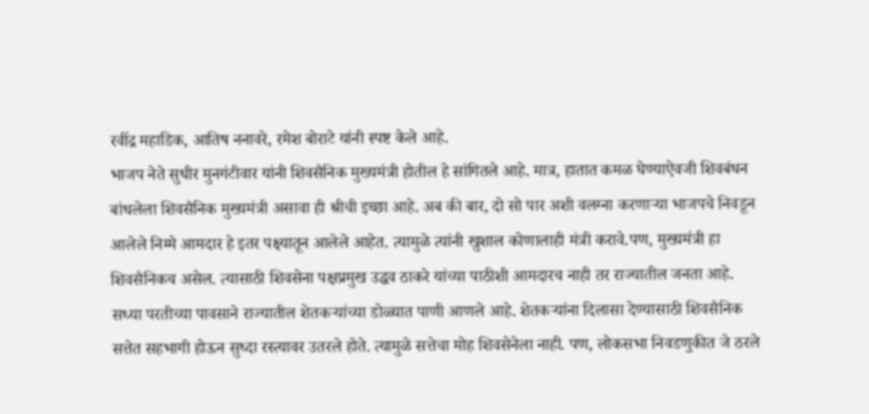रवींद्र महाडिक, आतिष ननावरे, रमेश बोराटे यांनी स्पष्ट केले आहे.
भाजप नेते सुधीर मुनगंटीवार यांनी शिवसैनिक मुख्यमंत्री होतील हे सांगितले आहे. मात्र, हातात कमळ घेण्याऐवजी शिवबंधन बांधलेला शिवसैनिक मुख्यमंत्री असावा ही श्रीची इच्छा आहे. अब की बार, दो सो पार अशी वलग्ना करणार्‍या भाजपचे निवडून आलेले निम्मे आमदार हे इतर पक्ष्यातून आलेले आहेत. त्यामुळे त्यांनी खुशाल कोणालाही मंत्री करावे.पण, मुख्यमंत्री हा शिवसैनिकच असेल. त्यासाठी शिवसेना पक्षप्रमुख उद्धव ठाकरे यांच्या पाठीशी आमदारच नाही तर राज्यातील जनता आहे. सध्या परतीच्या पावसाने राज्यातील शेतकर्‍यांच्या डोळ्यात पाणी आणले आहे. शेतकर्‍यांना दिलासा देण्यासाठी शिवसैनिक सत्तेत सहभागी होऊन सुध्दा रस्त्यावर उतरले होते. त्यामुळे सत्तेचा मोह शिवसेनेला नाही. पण, लोकसभा निवडणुकीत जे ठरले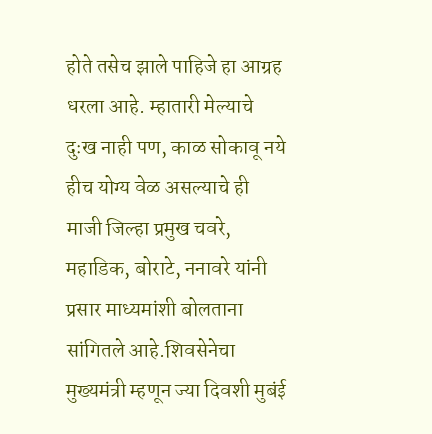होते तसेच झाले पाहिजे हा आग्रह धरला आहे. म्हातारी मेल्याचे दुःख नाही पण, काळ सोकावू नये हीच योग्य वेळ असल्याचे ही माजी जिल्हा प्रमुख चवरे, महाडिक, बोराटे, ननावरे यांनी प्रसार माध्यमांशी बोलताना सांगितले आहे.शिवसेनेचा मुख्यमंत्री म्हणून ज्या दिवशी मुबंई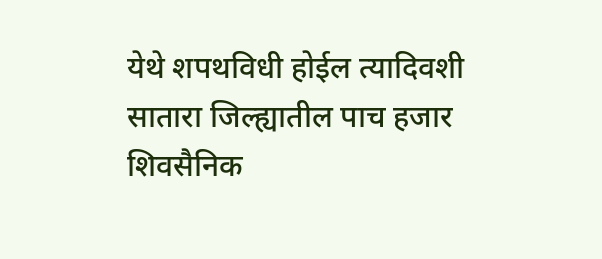येथे शपथविधी होईल त्यादिवशी सातारा जिल्ह्यातील पाच हजार शिवसैनिक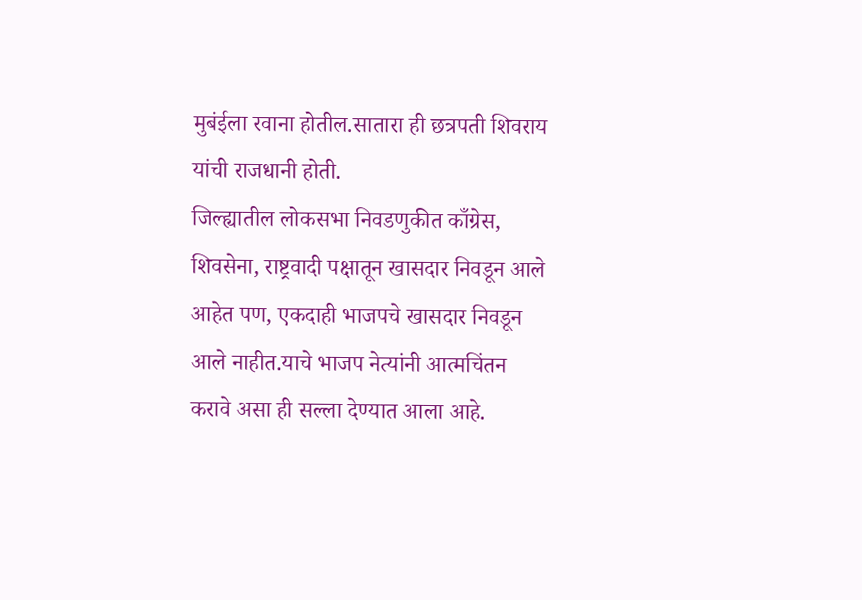मुबंईला रवाना होतील.सातारा ही छत्रपती शिवराय यांची राजधानी होती.
जिल्ह्यातील लोकसभा निवडणुकीत काँग्रेस, शिवसेना, राष्ट्रवादी पक्षातून खासदार निवडून आले आहेत पण, एकदाही भाजपचे खासदार निवडून आले नाहीत.याचे भाजप नेत्यांनी आत्मचिंतन करावे असा ही सल्ला देण्यात आला आहे.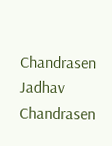Chandrasen Jadhav
Chandrasen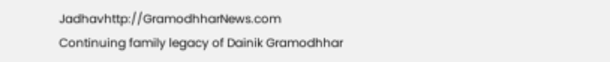Jadhavhttp://GramodhharNews.com
Continuing family legacy of Dainik Gramodhhar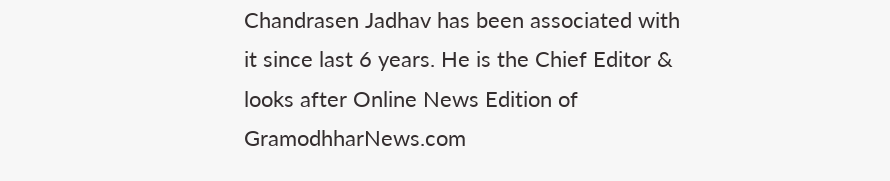Chandrasen Jadhav has been associated with it since last 6 years. He is the Chief Editor & looks after Online News Edition of GramodhharNews.com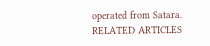operated from Satara.
RELATED ARTICLES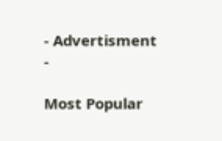- Advertisment -

Most Popular